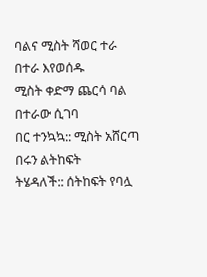ባልና ሚስት ሻወር ተራ በተራ እየወሰዱ
ሚስት ቀድማ ጨርሳ ባል በተራው ሲገባ
በር ተንኳኳ:: ሚስት አሸርጣ በሩን ልትከፍት
ትሄዳለች:: ሰትከፍት የባሏ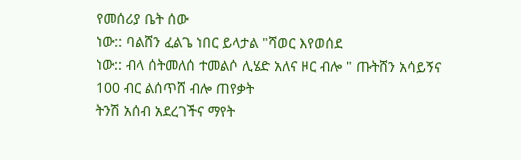የመሰሪያ ቤት ሰው
ነው:: ባልሸን ፈልጌ ነበር ይላታል "ሻወር እየወሰደ
ነው:: ብላ ሰትመለሰ ተመልሶ ሊሄድ አለና ዞር ብሎ " ጡትሸን አሳይኝና 100 ብር ልሰጥሸ ብሎ ጠየቃት
ትንሽ አሰብ አደረገችና ማየት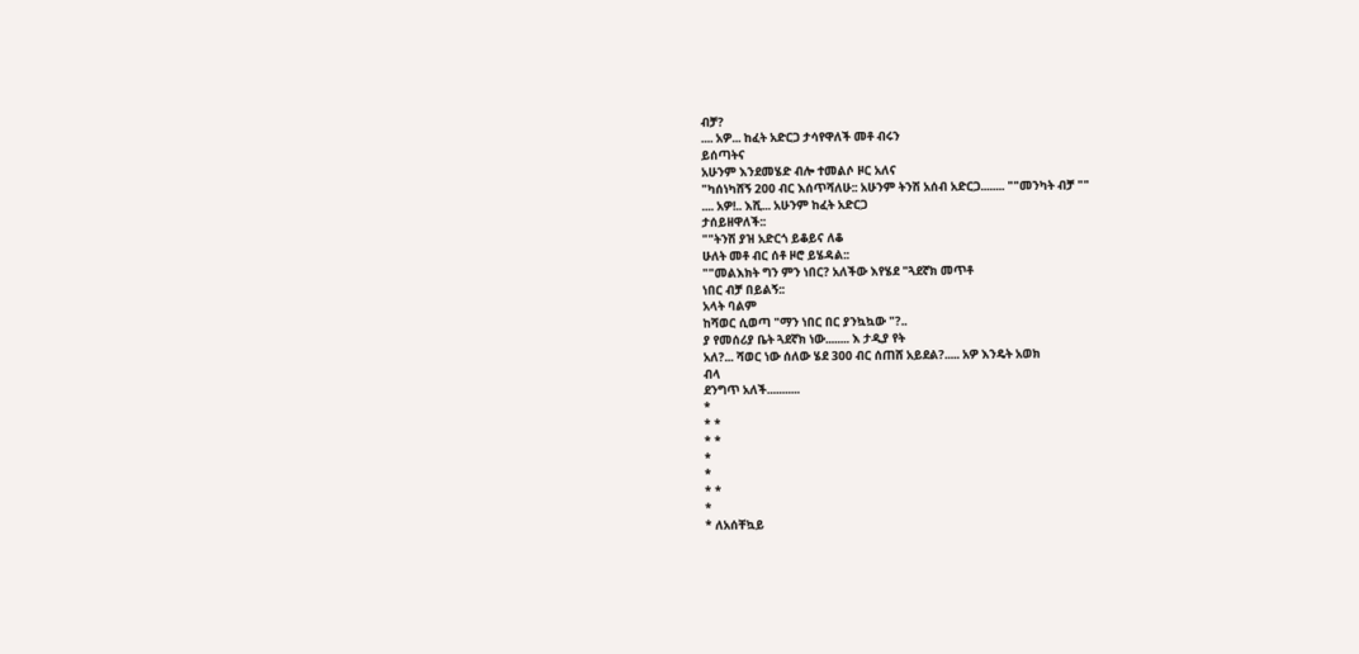ብቻ?
.... አዎ... ከፈት አድርጋ ታሳየዋለች መቶ ብሩን
ይሰጣትና
አሁንም እንደመሄድ ብሎ ተመልሶ ዞር አለና
"ካሰነካሸኝ 200 ብር እሰጥሻለሁ:: አሁንም ትንሽ አሰብ አድርጋ........ ""መንካት ብቻ ""
.... አዎ!.. እሺ... አሁንም ከፈት አድርጋ
ታሰይዘዋለች::
""ትንሽ ያዝ አድርጎ ይቆይና ለቆ
ሁለት መቶ ብር ሰቶ ዞሮ ይሄዳል::
""መልእክት ግን ምን ነበር? አለችው እየሄደ "ጓደኛክ መጥቶ
ነበር ብቻ በይልኝ::
አላት ባልም
ከሻወር ሲወጣ "ማን ነበር በር ያንኳኳው "?..
ያ የመሰሪያ ቤት ጓደኛክ ነው........ እ ታዲያ የት
አለ?... ሻወር ነው ሰለው ሄደ 300 ብር ሰጠሸ አይደል?..... አዎ እንዴት አወክ
ብላ
ደንግጥ አለች...........
*
* *
* *
*
*
* *
*
* ለአሰቸኳይ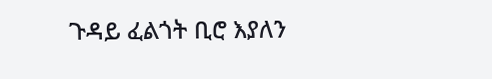ጉዳይ ፈልጎት ቢሮ እያለን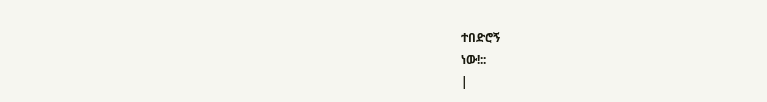ተበድሮኝ
ነው!::
|